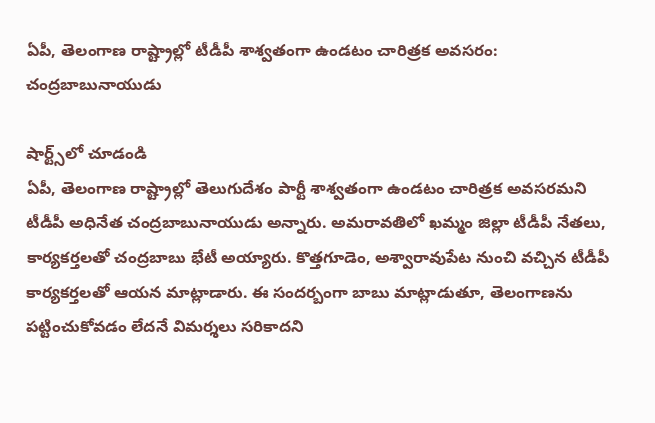ఏపీ, తెలంగాణ రాష్ట్రాల్లో టీడీపీ శాశ్వతంగా ఉండటం చారిత్రక అవసరం: చంద్రబాబునాయుడు

షార్ట్స్‌లో చూడండి
ఏపీ, తెలంగాణ రాష్ట్రాల్లో తెలుగుదేశం పార్టీ శాశ్వతంగా ఉండటం చారిత్రక అవసరమని టీడీపీ అధినేత చంద్రబాబునాయుడు అన్నారు. అమరావతిలో ఖమ్మం జిల్లా టీడీపీ నేతలు, కార్యకర్తలతో చంద్రబాబు భేటీ అయ్యారు. కొత్తగూడెం, అశ్వారావుపేట నుంచి వచ్చిన టీడీపీ కార్యకర్తలతో ఆయన మాట్లాడారు. ఈ సందర్బంగా బాబు మాట్లాడుతూ, తెలంగాణను పట్టించుకోవడం లేదనే విమర్శలు సరికాదని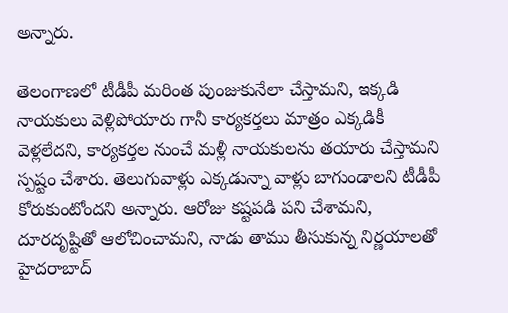అన్నారు.

తెలంగాణలో టీడీపీ మరింత పుంజుకునేలా చేస్తామని, ఇక్కడి నాయకులు వెళ్లిపోయారు గానీ కార్యకర్తలు మాత్రం ఎక్కడికీ వెళ్లలేదని, కార్యకర్తల నుంచే మళ్లీ నాయకులను తయారు చేస్తామని స్పష్టం చేశారు. తెలుగువాళ్లు ఎక్కడున్నా వాళ్లు బాగుండాలని టీడీపీ కోరుకుంటోందని అన్నారు. ఆరోజు కష్టపడి పని చేశామని, దూరదృష్టితో ఆలోచించామని, నాడు తాము తీసుకున్న నిర్ణయాలతో హైదరాబాద్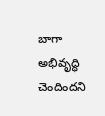బాగా అభివృద్ధి చెందిందని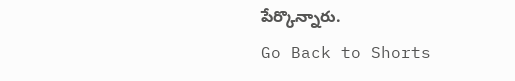పేర్కొన్నారు.
Go Back to Shorts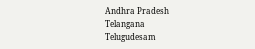Andhra Pradesh
Telangana
Telugudesam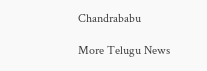Chandrababu

More Telugu News